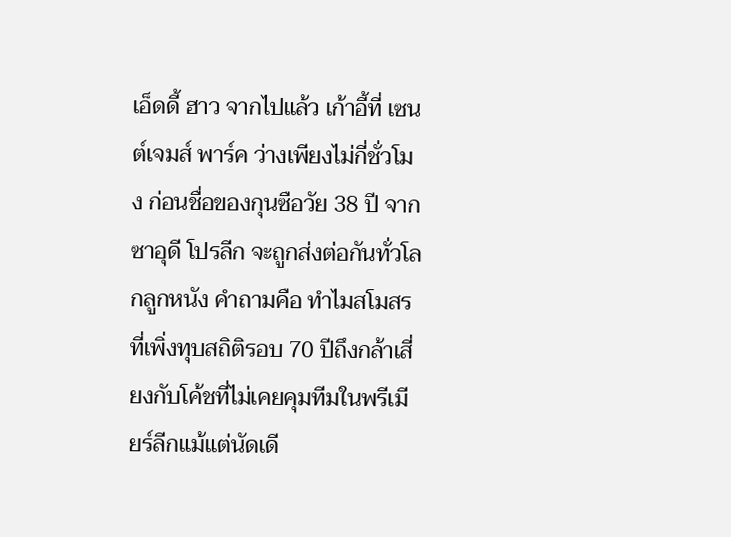เอ็ดดี้ ฮาว จากไปแล้ว เก้าอี้ที่ เซนต์เจมส์ พาร์ค ว่างเพียงไม่กี่ชั่วโมง ก่อนชื่อของกุนซือวัย 38 ปี จากซาอุดี โปรลีก จะถูกส่งต่อกันทั่วโลกลูกหนัง คำถามคือ ทำไมสโมสรที่เพิ่งทุบสถิติรอบ 70 ปีถึงกล้าเสี่ยงกับโค้ชที่ไม่เคยคุมทีมในพรีเมียร์ลีกแม้แต่นัดเดี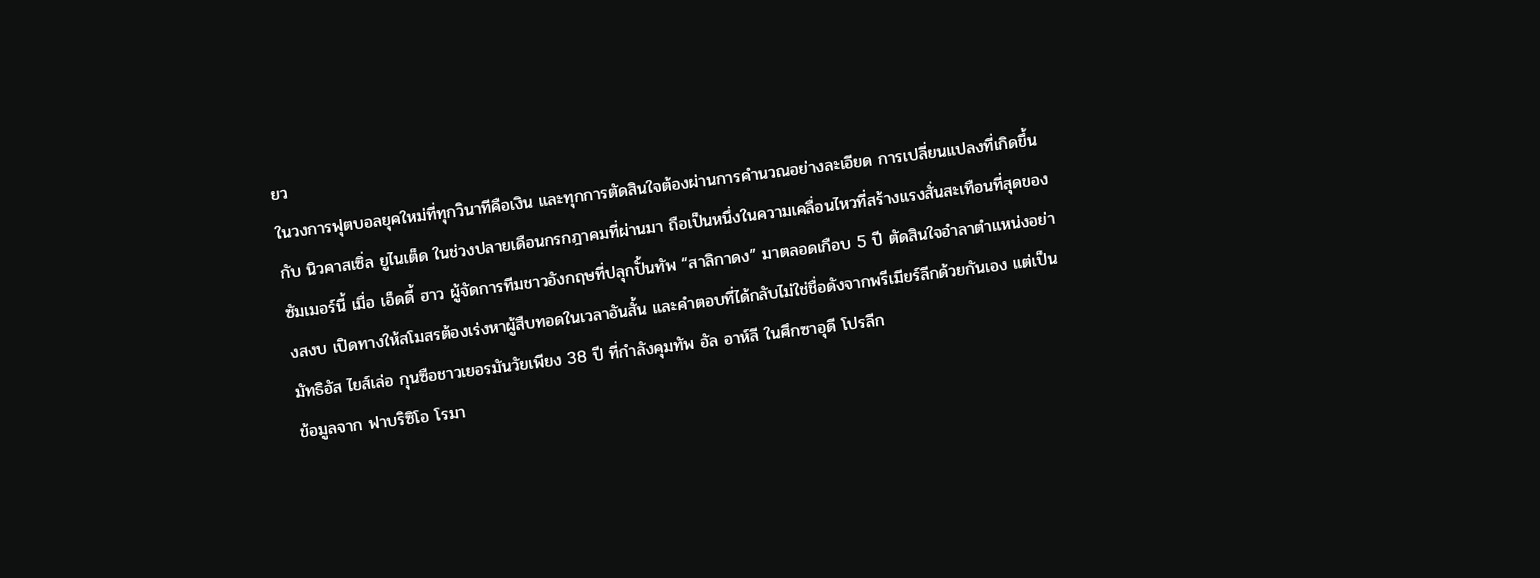ยว
ในวงการฟุตบอลยุคใหม่ที่ทุกวินาทีคือเงิน และทุกการตัดสินใจต้องผ่านการคำนวณอย่างละเอียด การเปลี่ยนแปลงที่เกิดขึ้นกับ นิวคาสเซิ่ล ยูไนเต็ด ในช่วงปลายเดือนกรกฎาคมที่ผ่านมา ถือเป็นหนึ่งในความเคลื่อนไหวที่สร้างแรงสั่นสะเทือนที่สุดของซัมเมอร์นี้ เมื่อ เอ็ดดี้ ฮาว ผู้จัดการทีมชาวอังกฤษที่ปลุกปั้นทัพ “สาลิกาดง” มาตลอดเกือบ 5 ปี ตัดสินใจอำลาตำแหน่งอย่างสงบ เปิดทางให้สโมสรต้องเร่งหาผู้สืบทอดในเวลาอันสั้น และคำตอบที่ได้กลับไม่ใช่ชื่อดังจากพรีเมียร์ลีกด้วยกันเอง แต่เป็น มัทธิอัส ไยส์เล่อ กุนซือชาวเยอรมันวัยเพียง 38 ปี ที่กำลังคุมทัพ อัล อาห์ลี ในศึกซาอุดี โปรลีก
ข้อมูลจาก ฟาบริซิโอ โรมา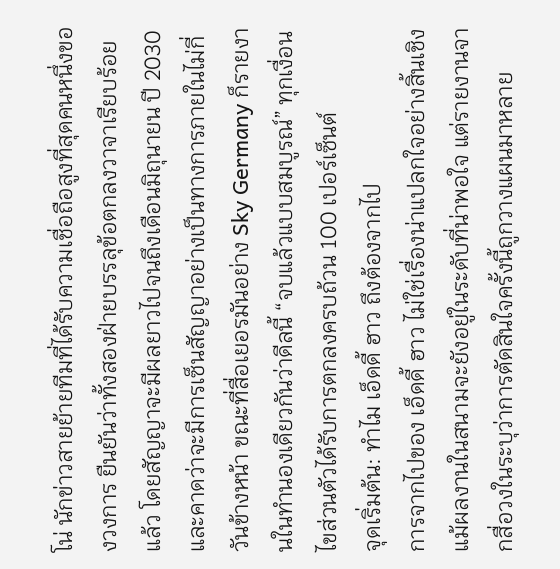โน่ นักข่าวสายย้ายทีมที่ได้รับความเชื่อถือสูงที่สุดคนหนึ่งของวงการ ยืนยันว่าทั้งสองฝ่ายบรรลุข้อตกลงวาจาเรียบร้อยแล้ว โดยสัญญาจะมีผลยาวไปจนถึงเดือนมิถุนายน ปี 2030 และคาดว่าจะมีการเซ็นสัญญาอย่างเป็นทางการภายในไม่กี่วันข้างหน้า ขณะที่สื่อเยอรมันอย่าง Sky Germany ก็รายงานในทำนองเดียวกันว่าดีลนี้ “จบแล้วแบบสมบูรณ์” ทุกเงื่อนไขส่วนตัวได้รับการตกลงครบถ้วน 100 เปอร์เซ็นต์
จุดเริ่มต้น: ทำไม เอ็ดดี้ ฮาว ถึงต้องจากไป
การจากไปของ เอ็ดดี้ ฮาว ไม่ใช่เรื่องน่าแปลกใจอย่างสิ้นเชิง แม้ผลงานในสนามจะยังอยู่ในระดับที่น่าพอใจ แต่รายงานจากสื่อวงในระบุว่าการตัดสินใจครั้งนี้ถูกวางแผนมาหลาย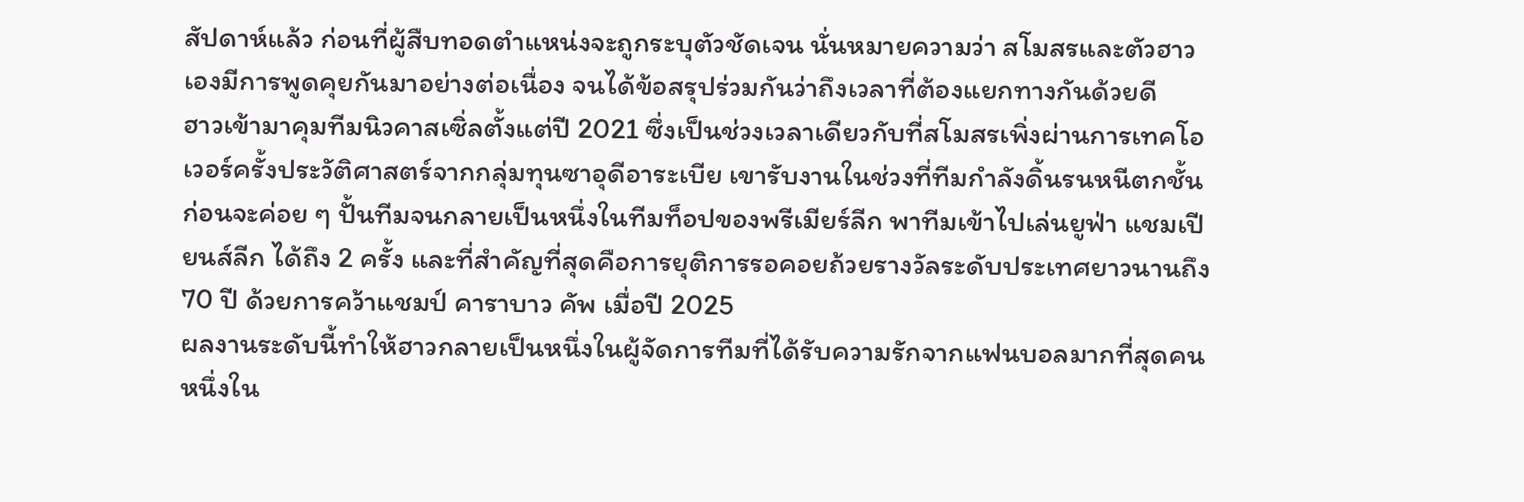สัปดาห์แล้ว ก่อนที่ผู้สืบทอดตำแหน่งจะถูกระบุตัวชัดเจน นั่นหมายความว่า สโมสรและตัวฮาวเองมีการพูดคุยกันมาอย่างต่อเนื่อง จนได้ข้อสรุปร่วมกันว่าถึงเวลาที่ต้องแยกทางกันด้วยดี
ฮาวเข้ามาคุมทีมนิวคาสเซิ่ลตั้งแต่ปี 2021 ซึ่งเป็นช่วงเวลาเดียวกับที่สโมสรเพิ่งผ่านการเทคโอเวอร์ครั้งประวัติศาสตร์จากกลุ่มทุนซาอุดีอาระเบีย เขารับงานในช่วงที่ทีมกำลังดิ้นรนหนีตกชั้น ก่อนจะค่อย ๆ ปั้นทีมจนกลายเป็นหนึ่งในทีมท็อปของพรีเมียร์ลีก พาทีมเข้าไปเล่นยูฟ่า แชมเปียนส์ลีก ได้ถึง 2 ครั้ง และที่สำคัญที่สุดคือการยุติการรอคอยถ้วยรางวัลระดับประเทศยาวนานถึง 70 ปี ด้วยการคว้าแชมป์ คาราบาว คัพ เมื่อปี 2025
ผลงานระดับนี้ทำให้ฮาวกลายเป็นหนึ่งในผู้จัดการทีมที่ได้รับความรักจากแฟนบอลมากที่สุดคนหนึ่งใน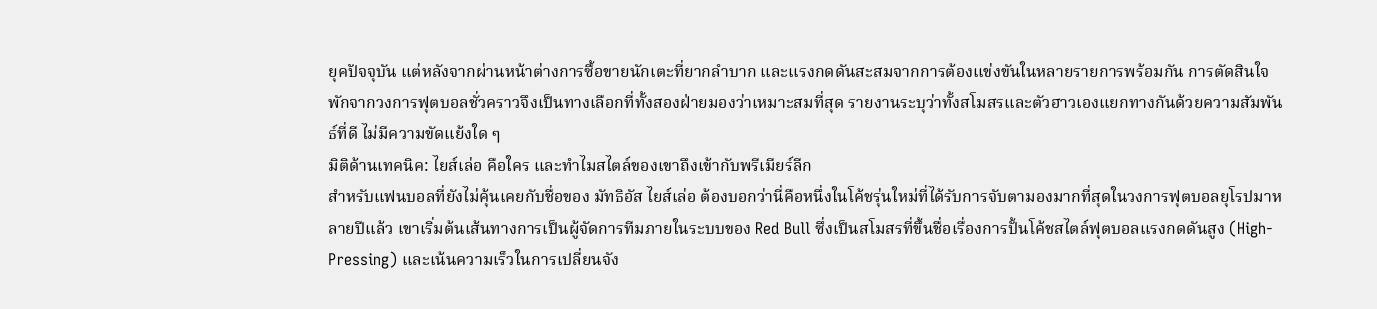ยุคปัจจุบัน แต่หลังจากผ่านหน้าต่างการซื้อขายนักเตะที่ยากลำบาก และแรงกดดันสะสมจากการต้องแข่งขันในหลายรายการพร้อมกัน การตัดสินใจพักจากวงการฟุตบอลชั่วคราวจึงเป็นทางเลือกที่ทั้งสองฝ่ายมองว่าเหมาะสมที่สุด รายงานระบุว่าทั้งสโมสรและตัวฮาวเองแยกทางกันด้วยความสัมพันธ์ที่ดี ไม่มีความขัดแย้งใด ๆ
มิติด้านเทคนิค: ไยส์เล่อ คือใคร และทำไมสไตล์ของเขาถึงเข้ากับพรีเมียร์ลีก
สำหรับแฟนบอลที่ยังไม่คุ้นเคยกับชื่อของ มัทธิอัส ไยส์เล่อ ต้องบอกว่านี่คือหนึ่งในโค้ชรุ่นใหม่ที่ได้รับการจับตามองมากที่สุดในวงการฟุตบอลยุโรปมาหลายปีแล้ว เขาเริ่มต้นเส้นทางการเป็นผู้จัดการทีมภายในระบบของ Red Bull ซึ่งเป็นสโมสรที่ขึ้นชื่อเรื่องการปั้นโค้ชสไตล์ฟุตบอลแรงกดดันสูง (High-Pressing) และเน้นความเร็วในการเปลี่ยนจัง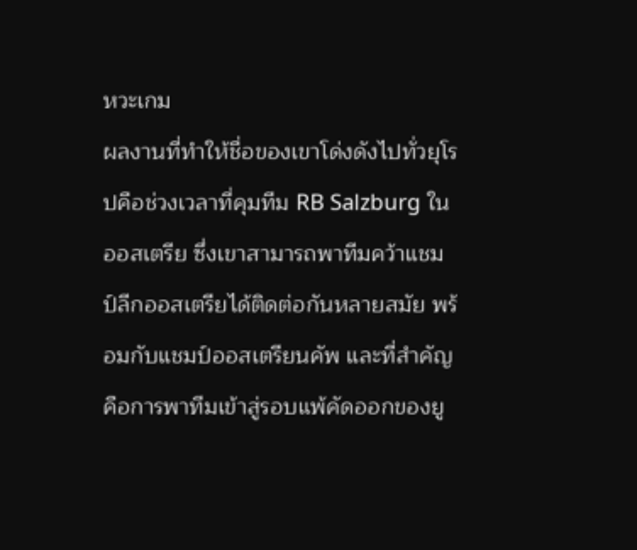หวะเกม
ผลงานที่ทำให้ชื่อของเขาโด่งดังไปทั่วยุโรปคือช่วงเวลาที่คุมทีม RB Salzburg ในออสเตรีย ซึ่งเขาสามารถพาทีมคว้าแชมป์ลีกออสเตรียได้ติดต่อกันหลายสมัย พร้อมกับแชมป์ออสเตรียนคัพ และที่สำคัญคือการพาทีมเข้าสู่รอบแพ้คัดออกของยู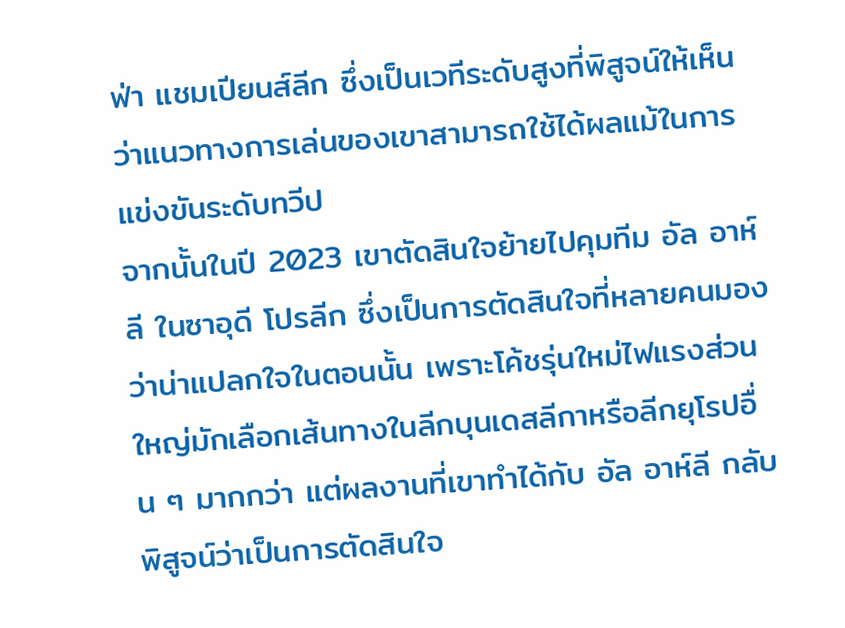ฟ่า แชมเปียนส์ลีก ซึ่งเป็นเวทีระดับสูงที่พิสูจน์ให้เห็นว่าแนวทางการเล่นของเขาสามารถใช้ได้ผลแม้ในการแข่งขันระดับทวีป
จากนั้นในปี 2023 เขาตัดสินใจย้ายไปคุมทีม อัล อาห์ลี ในซาอุดี โปรลีก ซึ่งเป็นการตัดสินใจที่หลายคนมองว่าน่าแปลกใจในตอนนั้น เพราะโค้ชรุ่นใหม่ไฟแรงส่วนใหญ่มักเลือกเส้นทางในลีกบุนเดสลีกาหรือลีกยุโรปอื่น ๆ มากกว่า แต่ผลงานที่เขาทำได้กับ อัล อาห์ลี กลับพิสูจน์ว่าเป็นการตัดสินใจ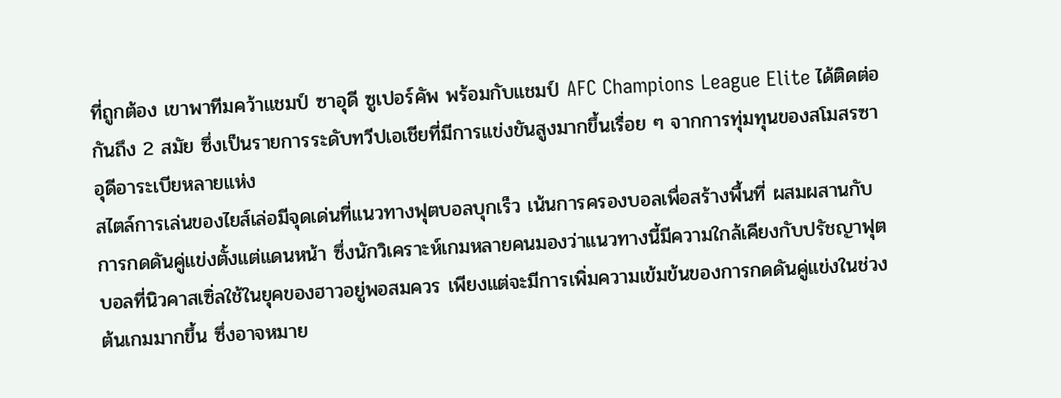ที่ถูกต้อง เขาพาทีมคว้าแชมป์ ซาอุดี ซูเปอร์คัพ พร้อมกับแชมป์ AFC Champions League Elite ได้ติดต่อกันถึง 2 สมัย ซึ่งเป็นรายการระดับทวีปเอเชียที่มีการแข่งขันสูงมากขึ้นเรื่อย ๆ จากการทุ่มทุนของสโมสรซาอุดีอาระเบียหลายแห่ง
สไตล์การเล่นของไยส์เล่อมีจุดเด่นที่แนวทางฟุตบอลบุกเร็ว เน้นการครองบอลเพื่อสร้างพื้นที่ ผสมผสานกับการกดดันคู่แข่งตั้งแต่แดนหน้า ซึ่งนักวิเคราะห์เกมหลายคนมองว่าแนวทางนี้มีความใกล้เคียงกับปรัชญาฟุตบอลที่นิวคาสเซิ่ลใช้ในยุคของฮาวอยู่พอสมควร เพียงแต่จะมีการเพิ่มความเข้มข้นของการกดดันคู่แข่งในช่วงต้นเกมมากขึ้น ซึ่งอาจหมาย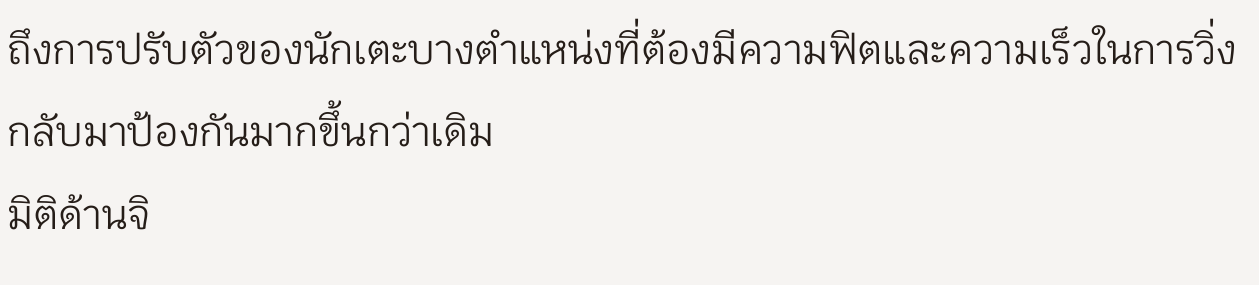ถึงการปรับตัวของนักเตะบางตำแหน่งที่ต้องมีความฟิตและความเร็วในการวิ่งกลับมาป้องกันมากขึ้นกว่าเดิม
มิติด้านจิ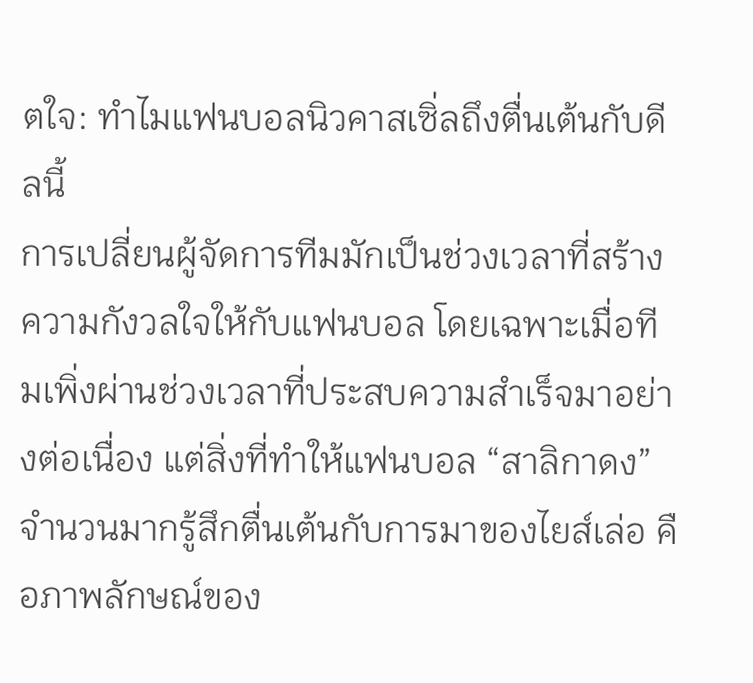ตใจ: ทำไมแฟนบอลนิวคาสเซิ่ลถึงตื่นเต้นกับดีลนี้
การเปลี่ยนผู้จัดการทีมมักเป็นช่วงเวลาที่สร้างความกังวลใจให้กับแฟนบอล โดยเฉพาะเมื่อทีมเพิ่งผ่านช่วงเวลาที่ประสบความสำเร็จมาอย่างต่อเนื่อง แต่สิ่งที่ทำให้แฟนบอล “สาลิกาดง” จำนวนมากรู้สึกตื่นเต้นกับการมาของไยส์เล่อ คือภาพลักษณ์ของ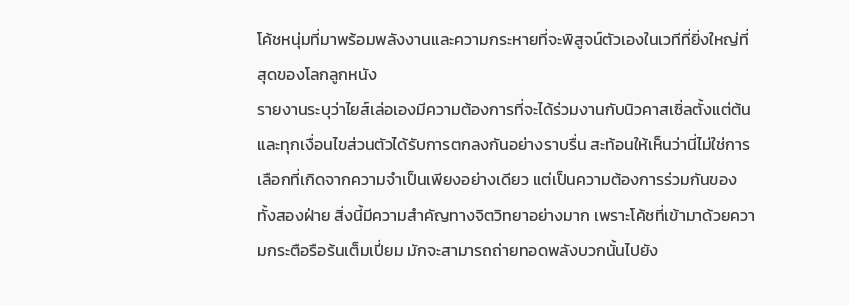โค้ชหนุ่มที่มาพร้อมพลังงานและความกระหายที่จะพิสูจน์ตัวเองในเวทีที่ยิ่งใหญ่ที่สุดของโลกลูกหนัง
รายงานระบุว่าไยส์เล่อเองมีความต้องการที่จะได้ร่วมงานกับนิวคาสเซิ่ลตั้งแต่ต้น และทุกเงื่อนไขส่วนตัวได้รับการตกลงกันอย่างราบรื่น สะท้อนให้เห็นว่านี่ไม่ใช่การเลือกที่เกิดจากความจำเป็นเพียงอย่างเดียว แต่เป็นความต้องการร่วมกันของทั้งสองฝ่าย สิ่งนี้มีความสำคัญทางจิตวิทยาอย่างมาก เพราะโค้ชที่เข้ามาด้วยความกระตือรือร้นเต็มเปี่ยม มักจะสามารถถ่ายทอดพลังบวกนั้นไปยัง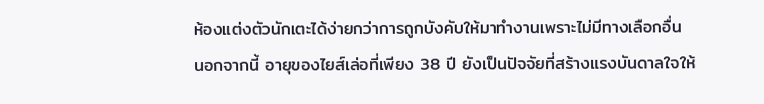ห้องแต่งตัวนักเตะได้ง่ายกว่าการถูกบังคับให้มาทำงานเพราะไม่มีทางเลือกอื่น
นอกจากนี้ อายุของไยส์เล่อที่เพียง 38 ปี ยังเป็นปัจจัยที่สร้างแรงบันดาลใจให้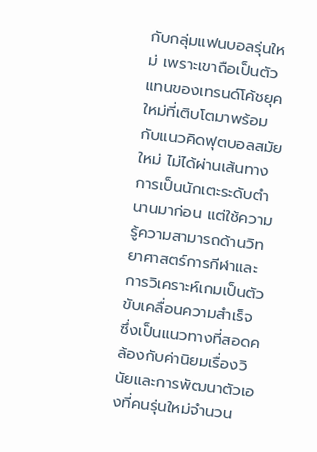กับกลุ่มแฟนบอลรุ่นใหม่ เพราะเขาถือเป็นตัวแทนของเทรนด์โค้ชยุคใหม่ที่เติบโตมาพร้อมกับแนวคิดฟุตบอลสมัยใหม่ ไม่ได้ผ่านเส้นทางการเป็นนักเตะระดับตำนานมาก่อน แต่ใช้ความรู้ความสามารถด้านวิทยาศาสตร์การกีฬาและการวิเคราะห์เกมเป็นตัวขับเคลื่อนความสำเร็จ ซึ่งเป็นแนวทางที่สอดคล้องกับค่านิยมเรื่องวินัยและการพัฒนาตัวเองที่คนรุ่นใหม่จำนวน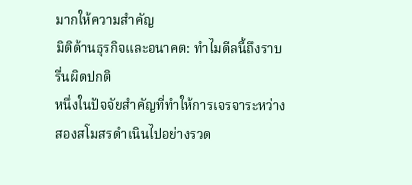มากให้ความสำคัญ
มิติด้านธุรกิจและอนาคต: ทำไมดีลนี้ถึงราบรื่นผิดปกติ
หนึ่งในปัจจัยสำคัญที่ทำให้การเจรจาระหว่างสองสโมสรดำเนินไปอย่างรวด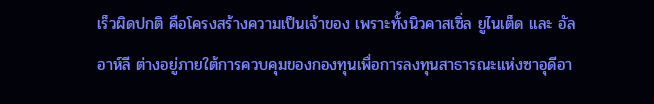เร็วผิดปกติ คือโครงสร้างความเป็นเจ้าของ เพราะทั้งนิวคาสเซิ่ล ยูไนเต็ด และ อัล อาห์ลี ต่างอยู่ภายใต้การควบคุมของกองทุนเพื่อการลงทุนสาธารณะแห่งซาอุดีอา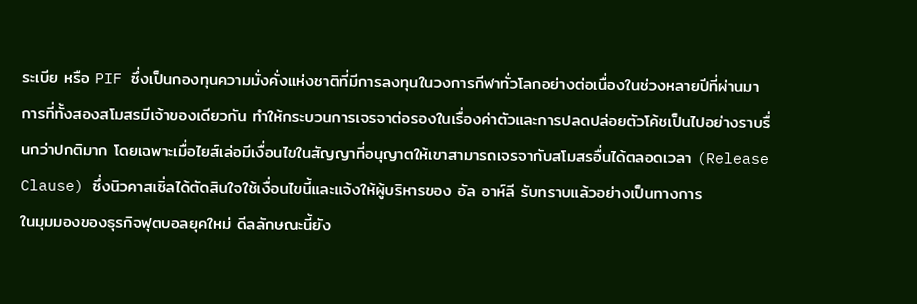ระเบีย หรือ PIF ซึ่งเป็นกองทุนความมั่งคั่งแห่งชาติที่มีการลงทุนในวงการกีฬาทั่วโลกอย่างต่อเนื่องในช่วงหลายปีที่ผ่านมา
การที่ทั้งสองสโมสรมีเจ้าของเดียวกัน ทำให้กระบวนการเจรจาต่อรองในเรื่องค่าตัวและการปลดปล่อยตัวโค้ชเป็นไปอย่างราบรื่นกว่าปกติมาก โดยเฉพาะเมื่อไยส์เล่อมีเงื่อนไขในสัญญาที่อนุญาตให้เขาสามารถเจรจากับสโมสรอื่นได้ตลอดเวลา (Release Clause) ซึ่งนิวคาสเซิ่ลได้ตัดสินใจใช้เงื่อนไขนี้และแจ้งให้ผู้บริหารของ อัล อาห์ลี รับทราบแล้วอย่างเป็นทางการ
ในมุมมองของธุรกิจฟุตบอลยุคใหม่ ดีลลักษณะนี้ยัง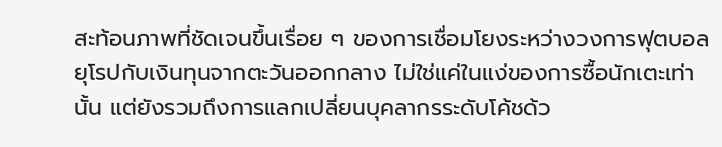สะท้อนภาพที่ชัดเจนขึ้นเรื่อย ๆ ของการเชื่อมโยงระหว่างวงการฟุตบอลยุโรปกับเงินทุนจากตะวันออกกลาง ไม่ใช่แค่ในแง่ของการซื้อนักเตะเท่านั้น แต่ยังรวมถึงการแลกเปลี่ยนบุคลากรระดับโค้ชด้ว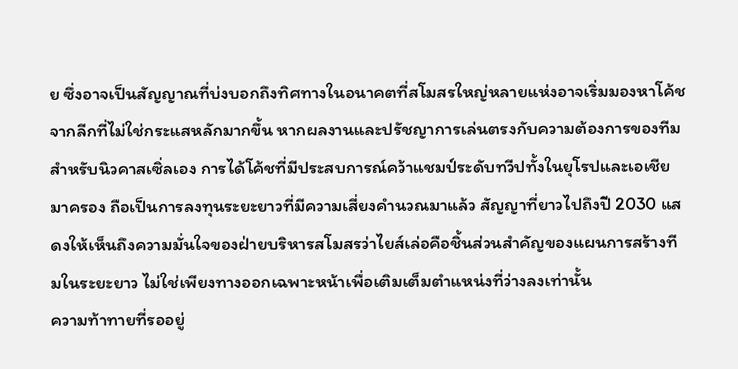ย ซึ่งอาจเป็นสัญญาณที่บ่งบอกถึงทิศทางในอนาคตที่สโมสรใหญ่หลายแห่งอาจเริ่มมองหาโค้ชจากลีกที่ไม่ใช่กระแสหลักมากขึ้น หากผลงานและปรัชญาการเล่นตรงกับความต้องการของทีม
สำหรับนิวคาสเซิ่ลเอง การได้โค้ชที่มีประสบการณ์คว้าแชมป์ระดับทวีปทั้งในยุโรปและเอเชียมาครอง ถือเป็นการลงทุนระยะยาวที่มีความเสี่ยงคำนวณมาแล้ว สัญญาที่ยาวไปถึงปี 2030 แสดงให้เห็นถึงความมั่นใจของฝ่ายบริหารสโมสรว่าไยส์เล่อคือชิ้นส่วนสำคัญของแผนการสร้างทีมในระยะยาว ไม่ใช่เพียงทางออกเฉพาะหน้าเพื่อเติมเต็มตำแหน่งที่ว่างลงเท่านั้น
ความท้าทายที่รออยู่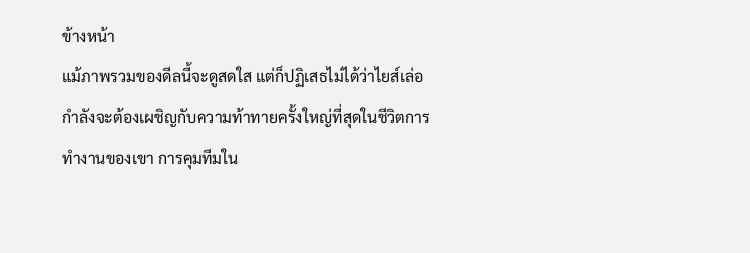ข้างหน้า
แม้ภาพรวมของดีลนี้จะดูสดใส แต่ก็ปฏิเสธไม่ได้ว่าไยส์เล่อกำลังจะต้องเผชิญกับความท้าทายครั้งใหญ่ที่สุดในชีวิตการทำงานของเขา การคุมทีมใน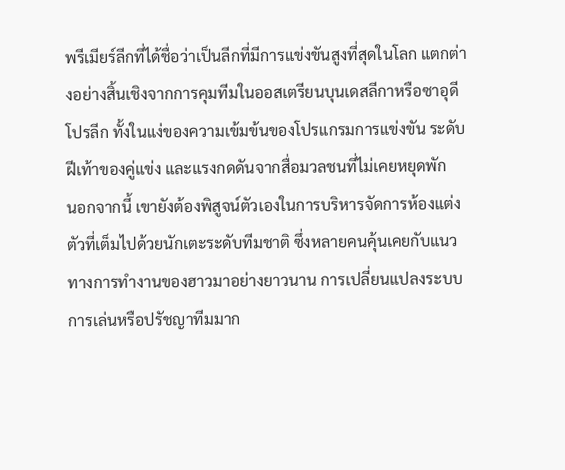พรีเมียร์ลีกที่ได้ชื่อว่าเป็นลีกที่มีการแข่งขันสูงที่สุดในโลก แตกต่างอย่างสิ้นเชิงจากการคุมทีมในออสเตรียนบุนเดสลีกาหรือซาอุดี โปรลีก ทั้งในแง่ของความเข้มข้นของโปรแกรมการแข่งขัน ระดับฝีเท้าของคู่แข่ง และแรงกดดันจากสื่อมวลชนที่ไม่เคยหยุดพัก
นอกจากนี้ เขายังต้องพิสูจน์ตัวเองในการบริหารจัดการห้องแต่งตัวที่เต็มไปด้วยนักเตะระดับทีมชาติ ซึ่งหลายคนคุ้นเคยกับแนวทางการทำงานของฮาวมาอย่างยาวนาน การเปลี่ยนแปลงระบบการเล่นหรือปรัชญาทีมมาก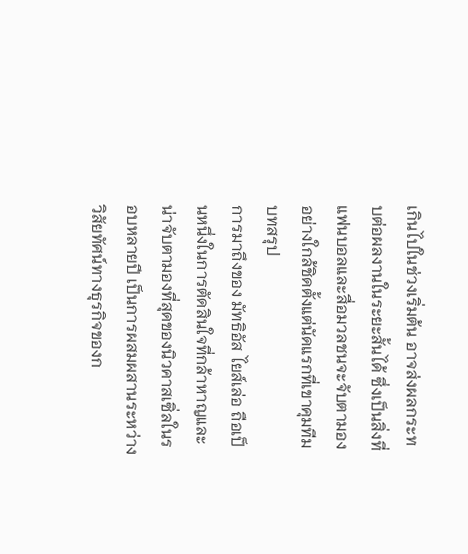เกินไปในช่วงเริ่มต้น อาจส่งผลกระทบต่อผลงานในระยะสั้นได้ ซึ่งเป็นสิ่งที่แฟนบอลและสื่อมวลชนจะจับตามองอย่างใกล้ชิดตั้งแต่นัดแรกที่เขาคุมทีม
บทสรุป
การมาถึงของ มัทธิอัส ไยส์เล่อ ถือเป็นหนึ่งในการตัดสินใจที่กล้าหาญและน่าจับตามองที่สุดของนิวคาสเซิ่ลในรอบหลายปี เป็นการผสมผสานระหว่างวิสัยทัศน์ทางธุรกิจของก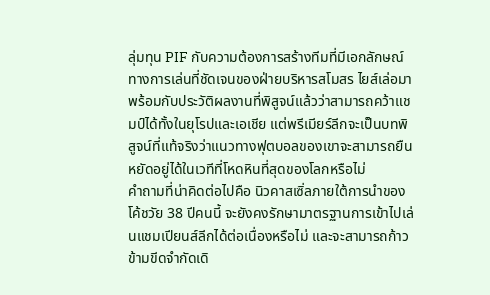ลุ่มทุน PIF กับความต้องการสร้างทีมที่มีเอกลักษณ์ทางการเล่นที่ชัดเจนของฝ่ายบริหารสโมสร ไยส์เล่อมาพร้อมกับประวัติผลงานที่พิสูจน์แล้วว่าสามารถคว้าแชมป์ได้ทั้งในยุโรปและเอเชีย แต่พรีเมียร์ลีกจะเป็นบทพิสูจน์ที่แท้จริงว่าแนวทางฟุตบอลของเขาจะสามารถยืนหยัดอยู่ได้ในเวทีที่โหดหินที่สุดของโลกหรือไม่
คำถามที่น่าคิดต่อไปคือ นิวคาสเซิ่ลภายใต้การนำของโค้ชวัย 38 ปีคนนี้ จะยังคงรักษามาตรฐานการเข้าไปเล่นแชมเปียนส์ลีกได้ต่อเนื่องหรือไม่ และจะสามารถก้าวข้ามขีดจำกัดเดิ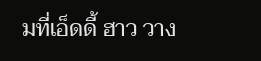มที่เอ็ดดี้ ฮาว วาง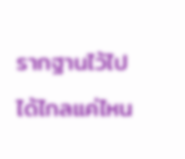รากฐานไว้ไปได้ไกลแค่ไหน